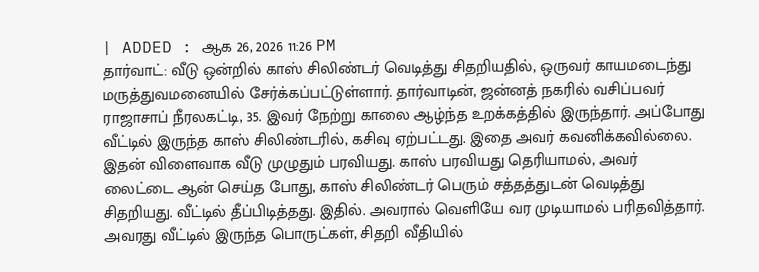| ADDED : ஆக 26, 2026 11:26 PM
தார்வாட்: வீடு ஒன்றில் காஸ் சிலிண்டர் வெடித்து சிதறியதில், ஒருவர் காயமடைந்து மருத்துவமனையில் சேர்க்கப்பட்டுள்ளார். தார்வாடின், ஜன்னத் நகரில் வசிப்பவர் ராஜாசாப் நீரலகட்டி, 35. இவர் நேற்று காலை ஆழ்ந்த உறக்கத்தில் இருந்தார். அப்போது வீட்டில் இருந்த காஸ் சிலிண்டரில், கசிவு ஏற்பட்டது. இதை அவர் கவனிக்கவில்லை. இதன் விளைவாக வீடு முழுதும் பரவியது. காஸ் பரவியது தெரியாமல், அவர் லைட்டை ஆன் செய்த போது, காஸ் சிலிண்டர் பெரும் சத்தத்துடன் வெடித்து சிதறியது. வீட்டில் தீப்பிடித்தது. இதில். அவரால் வெளியே வர முடியாமல் பரிதவித்தார். அவரது வீட்டில் இருந்த பொருட்கள், சிதறி வீதியில்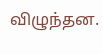விழுந்தன.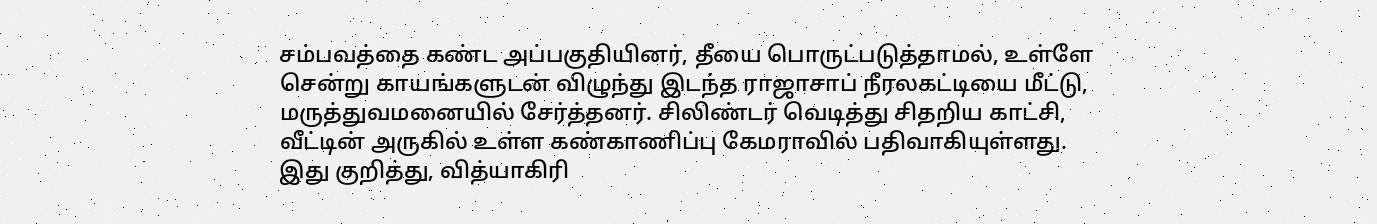சம்பவத்தை கண்ட அப்பகுதியினர், தீயை பொருட்படுத்தாமல், உள்ளே சென்று காயங்களுடன் விழுந்து இடந்த ராஜாசாப் நீரலகட்டியை மீட்டு, மருத்துவமனையில் சேர்த்தனர். சிலிண்டர் வெடித்து சிதறிய காட்சி, வீட்டின் அருகில் உள்ள கண்காணிப்பு கேமராவில் பதிவாகியுள்ளது. இது குறித்து, வித்யாகிரி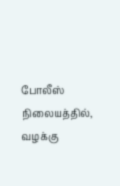போலீஸ் நிலையத்தில், வழக்கு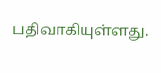பதிவாகியுள்ளது.